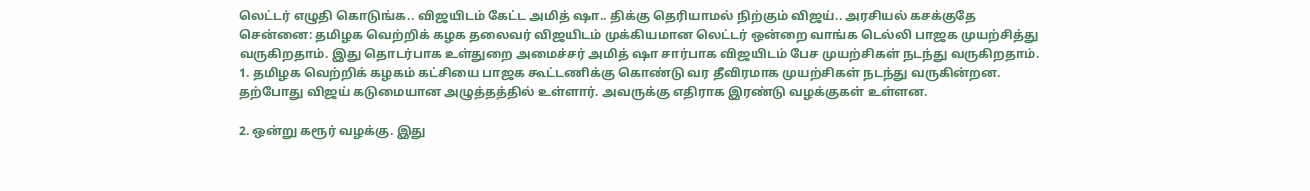லெட்டர் எழுதி கொடுங்க.. விஜயிடம் கேட்ட அமித் ஷா.. திக்கு தெரியாமல் நிற்கும் விஜய்.. அரசியல் கசக்குதே
சென்னை: தமிழக வெற்றிக் கழக தலைவர் விஜயிடம் முக்கியமான லெட்டர் ஒன்றை வாங்க டெல்லி பாஜக முயற்சித்து வருகிறதாம். இது தொடர்பாக உள்துறை அமைச்சர் அமித் ஷா சார்பாக விஜயிடம் பேச முயற்சிகள் நடந்து வருகிறதாம்.
1. தமிழக வெற்றிக் கழகம் கட்சியை பாஜக கூட்டணிக்கு கொண்டு வர தீவிரமாக முயற்சிகள் நடந்து வருகின்றன. தற்போது விஜய் கடுமையான அழுத்தத்தில் உள்ளார். அவருக்கு எதிராக இரண்டு வழக்குகள் உள்ளன.

2. ஒன்று கரூர் வழக்கு. இது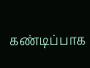கண்டிப்பாக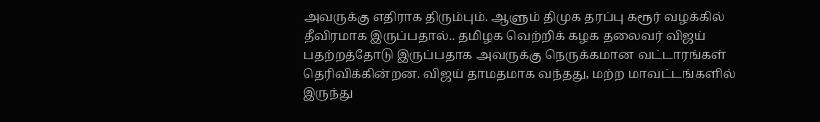அவருக்கு எதிராக திரும்பும். ஆளும் திமுக தரப்பு கரூர் வழக்கில் தீவிரமாக இருப்பதால்.. தமிழக வெற்றிக் கழக தலைவர் விஜய் பதற்றத்தோடு இருப்பதாக அவருக்கு நெருக்கமான வட்டாரங்கள் தெரிவிக்கின்றன. விஜய் தாமதமாக வந்தது, மற்ற மாவட்டங்களில் இருந்து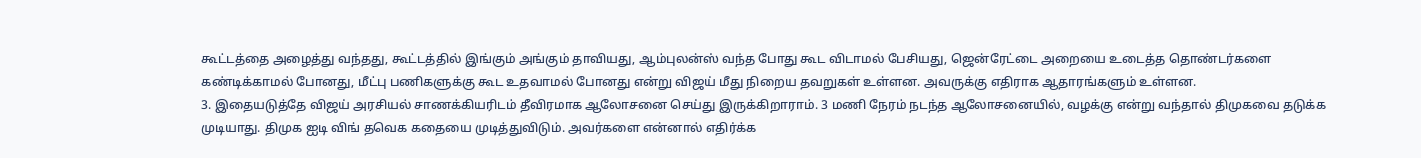கூட்டத்தை அழைத்து வந்தது, கூட்டத்தில் இங்கும் அங்கும் தாவியது, ஆம்புலன்ஸ் வந்த போது கூட விடாமல் பேசியது, ஜென்ரேட்டை அறையை உடைத்த தொண்டர்களை கண்டிக்காமல் போனது, மீட்பு பணிகளுக்கு கூட உதவாமல் போனது என்று விஜய் மீது நிறைய தவறுகள் உள்ளன. அவருக்கு எதிராக ஆதாரங்களும் உள்ளன.
3. இதையடுத்தே விஜய் அரசியல் சாணக்கியரிடம் தீவிரமாக ஆலோசனை செய்து இருக்கிறாராம். 3 மணி நேரம் நடந்த ஆலோசனையில், வழக்கு என்று வந்தால் திமுகவை தடுக்க முடியாது. திமுக ஐடி விங் தவெக கதையை முடித்துவிடும். அவர்களை என்னால் எதிர்க்க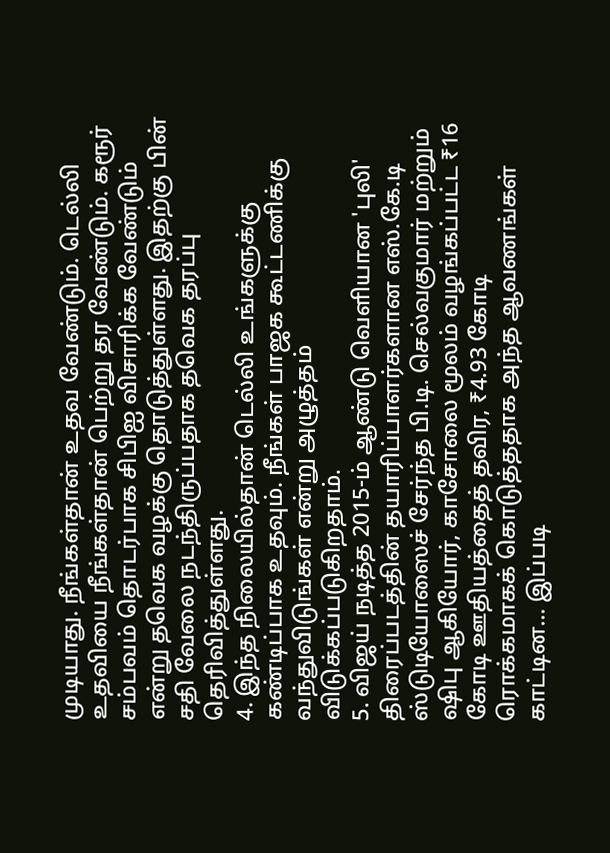முடியாது. நீங்கள்தான் உதவ வேண்டும். டெல்லி உதவியை நீங்கள்தான் பெற்று தர வேண்டும். கரூர் சம்பவம் தொடர்பாக சிபிஐ விசாரிக்க வேண்டும் என்று தவெக வழக்கு தொடுத்துள்ளது. இதற்கு பின் சதி வேலை நடந்திருப்பதாக தவெக தரப்பு தெரிவித்துள்ளது.
4. இந்த நிலையில்தான் டெல்லி உங்களுக்கு கண்டிப்பாக உதவும். நீங்கள் பாஜக கூட்டணிக்கு வந்துவிடுங்கள் என்று அழுத்தம் விடுக்கப்படுகிறதாம்.
5. விஜய் நடித்த 2015-ம் ஆண்டு வெளியான 'புலி' திரைப்படத்தின் தயாரிப்பாளர்களான எஸ்.கே.டி ஸ்டுடியோஸைச் சேர்ந்த பி.டி. செல்வகுமார் மற்றும் ஷிபு ஆகியோர், காசோலை மூலம் வழங்கப்பட்ட ₹16 கோடி ஊதியத்தைத் தவிர, ₹4.93 கோடி ரொக்கமாகக் கொடுத்ததாக அந்த ஆவணங்கள் காட்டின... இப்படி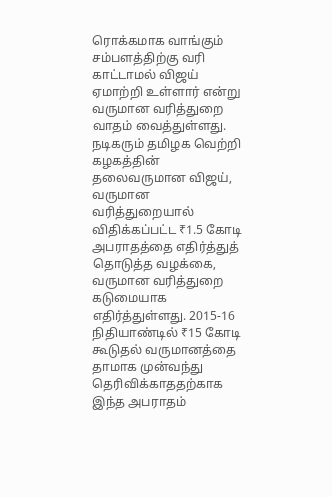ரொக்கமாக வாங்கும் சம்பளத்திற்கு வரி காட்டாமல் விஜய் ஏமாற்றி உள்ளார் என்று வருமான வரித்துறை வாதம் வைத்துள்ளது. நடிகரும் தமிழக வெற்றி கழகத்தின் தலைவருமான விஜய், வருமான வரித்துறையால் விதிக்கப்பட்ட ₹1.5 கோடி அபராதத்தை எதிர்த்துத் தொடுத்த வழக்கை, வருமான வரித்துறை கடுமையாக எதிர்த்துள்ளது. 2015-16 நிதியாண்டில் ₹15 கோடி கூடுதல் வருமானத்தை தாமாக முன்வந்து தெரிவிக்காததற்காக இந்த அபராதம்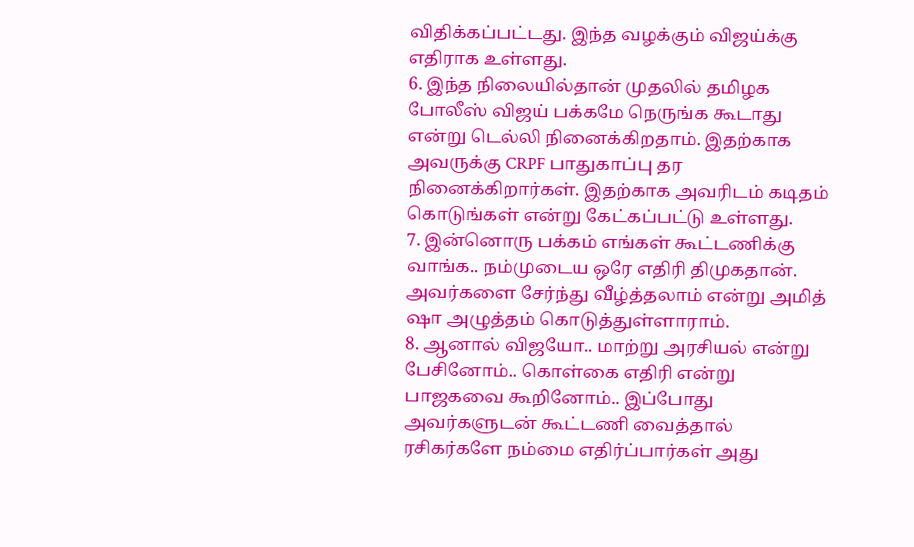விதிக்கப்பட்டது. இந்த வழக்கும் விஜய்க்கு எதிராக உள்ளது.
6. இந்த நிலையில்தான் முதலில் தமிழக போலீஸ் விஜய் பக்கமே நெருங்க கூடாது என்று டெல்லி நினைக்கிறதாம். இதற்காக அவருக்கு CRPF பாதுகாப்பு தர நினைக்கிறார்கள். இதற்காக அவரிடம் கடிதம் கொடுங்கள் என்று கேட்கப்பட்டு உள்ளது.
7. இன்னொரு பக்கம் எங்கள் கூட்டணிக்கு வாங்க.. நம்முடைய ஒரே எதிரி திமுகதான். அவர்களை சேர்ந்து வீழ்த்தலாம் என்று அமித் ஷா அழுத்தம் கொடுத்துள்ளாராம்.
8. ஆனால் விஜயோ.. மாற்று அரசியல் என்று பேசினோம்.. கொள்கை எதிரி என்று பாஜகவை கூறினோம்.. இப்போது அவர்களுடன் கூட்டணி வைத்தால் ரசிகர்களே நம்மை எதிர்ப்பார்கள் அது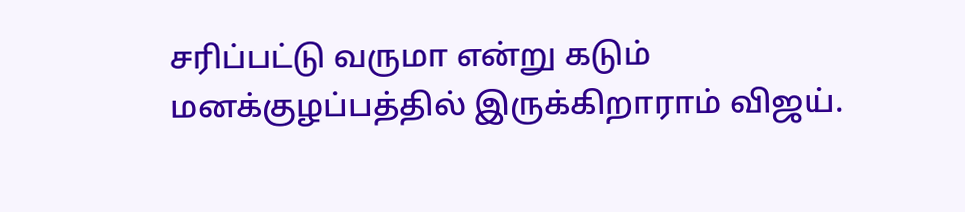சரிப்பட்டு வருமா என்று கடும் மனக்குழப்பத்தில் இருக்கிறாராம் விஜய்.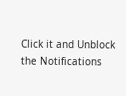Click it and Unblock the Notifications